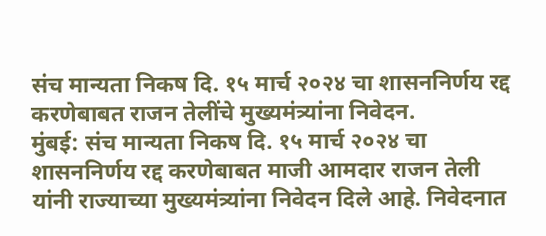संच मान्यता निकष दि. १५ मार्च २०२४ चा शासननिर्णय रद्द करणेबाबत राजन तेलींचे मुख्यमंत्र्यांना निवेदन.
मुंबई: संच मान्यता निकष दि. १५ मार्च २०२४ चा शासननिर्णय रद्द करणेबाबत माजी आमदार राजन तेली यांनी राज्याच्या मुख्यमंत्र्यांना निवेदन दिले आहे. निवेदनात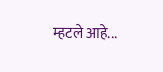म्हटले आहे...